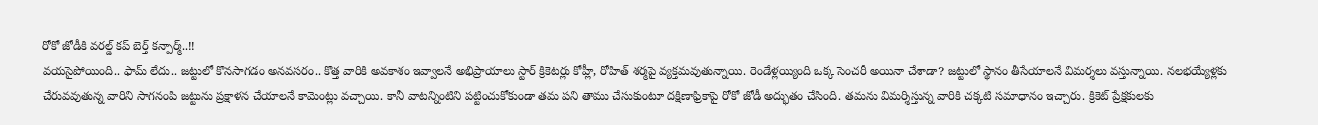రోకో జోడీకి వరల్డ్ కప్ బెర్త్ కన్పార్మ్..!!
వయసైపోయింది.. ఫామ్ లేదు.. జట్టులో కొనసాగడం అనవసరం.. కొత్త వారికి అవకాశం ఇవ్వాలనే అభిప్రాయాలు స్టార్ క్రికెటర్లు కోహ్లీ, రోహిత్ శర్మపై వ్యక్తమవుతున్నాయి. రెండేళ్లయ్యింది ఒక్క సెంచరీ అయినా చేశాడా? జట్టులో స్థానం తీసేయాలనే విమర్శలు వస్తున్నాయి. నలభయ్యేళ్లకు చేరువవుతున్న వారిని సాగనంపి జట్టును ప్రక్షాళన చేయాలనే కామెంట్లు వచ్చాయి. కానీ వాటన్నింటిని పట్టించుకోకుండా తమ పని తాము చేసుకుంటూ దక్షిణాఫ్రికాపై రోకో జోడీ అద్భుతం చేసింది. తమను విమర్శిస్తున్న వారికి చక్కటి సమాధానం ఇచ్చారు. క్రికెట్ ప్రేక్షకులకు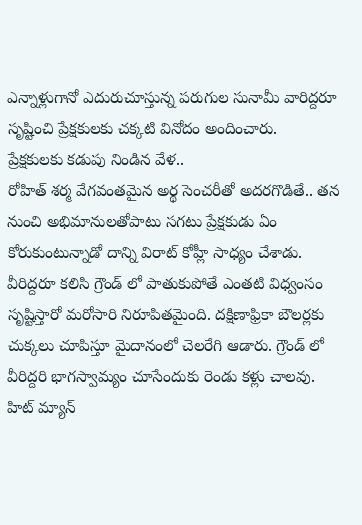ఎన్నాళ్లుగానో ఎదురుచూస్తున్న పరుగుల సునామీ వారిద్దరూ సృష్టించి ప్రేక్షకులకు చక్కటి వినోదం అందించారు.
ప్రేక్షకులకు కడుపు నిండిన వేళ..
రోహిత్ శర్మ వేగవంతమైన అర్థ సెంచరీతో అదరగొడితే.. తన నుంచి అభిమానులతోపాటు సగటు ప్రేక్షకుడు ఏం కోరుకుంటున్నాడో దాన్ని విరాట్ కోహ్లీ సాధ్యం చేశాడు. వీరిద్దరూ కలిసి గ్రౌండ్ లో పాతుకుపోతే ఎంతటి విధ్వంసం సృష్టిస్తారో మరోసారి నిరూపితమైంది. దక్షిణాఫ్రికా బౌలర్లకు చుక్కలు చూపిస్తూ మైదానంలో చెలరేగి ఆడారు. గ్రౌండ్ లో వీరిద్దరి భాగస్వామ్యం చూసేందుకు రెండు కళ్లు చాలవు. హిట్ మ్యాన్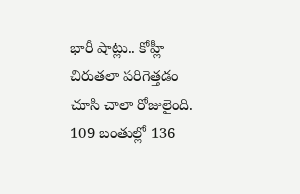భారీ షాట్లు.. కోహ్లీ చిరుతలా పరిగెత్తడం చూసి చాలా రోజులైంది. 109 బంతుల్లో 136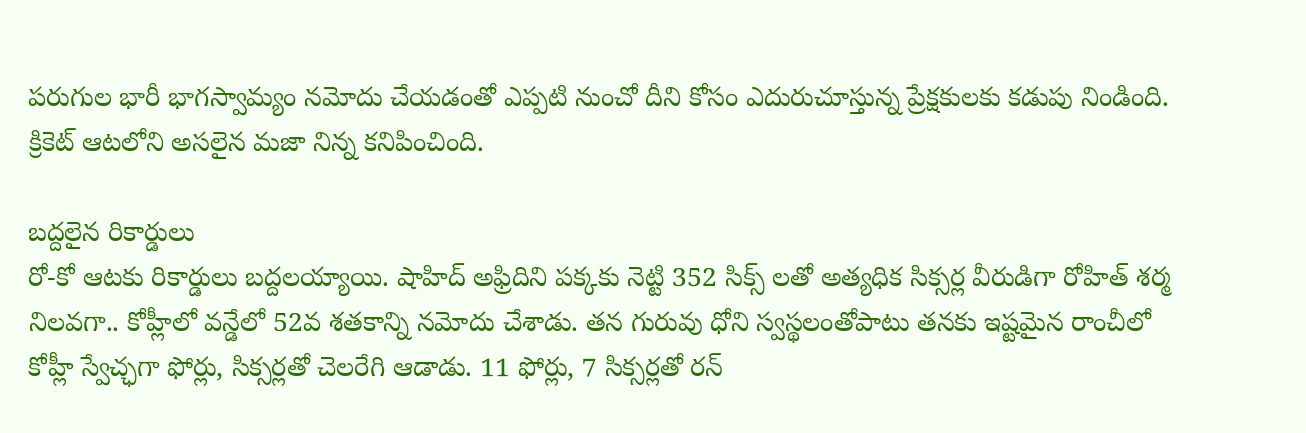పరుగుల భారీ భాగస్వామ్యం నమోదు చేయడంతో ఎప్పటి నుంచో దీని కోసం ఎదురుచూస్తున్న ప్రేక్షకులకు కడుపు నిండింది. క్రికెట్ ఆటలోని అసలైన మజా నిన్న కనిపించింది.

బద్దలైన రికార్డులు
రో-కో ఆటకు రికార్డులు బద్దలయ్యాయి. షాహిద్ అఫ్రిదిని పక్కకు నెట్టి 352 సిక్స్ లతో అత్యధిక సిక్సర్ల వీరుడిగా రోహిత్ శర్మ నిలవగా.. కోహ్లీలో వన్డేలో 52వ శతకాన్ని నమోదు చేశాడు. తన గురువు ధోని స్వస్థలంతోపాటు తనకు ఇష్టమైన రాంచీలో కోహ్లీ స్వేచ్ఛగా ఫోర్లు, సిక్సర్లతో చెలరేగి ఆడాడు. 11 ఫోర్లు, 7 సిక్సర్లతో రన్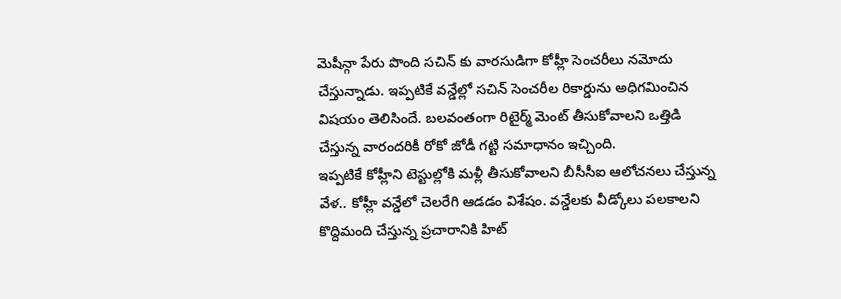మెషీన్గా పేరు పొంది సచిన్ కు వారసుడిగా కోహ్లీ సెంచరీలు నమోదు చేస్తున్నాడు. ఇప్పటికే వన్డేల్లో సచిన్ సెంచరీల రికార్డును అధిగమించిన విషయం తెలిసిందే. బలవంతంగా రిటైర్మ్ మెంట్ తీసుకోవాలని ఒత్తిడి చేస్తున్న వారందరికీ రోకో జోడీ గట్టి సమాధానం ఇచ్చింది.
ఇప్పటికే కోహ్లీని టెస్టుల్లోకి మళ్లీ తీసుకోవాలని బీసీసీఐ ఆలోచనలు చేస్తున్న వేళ.. కోహ్లీ వన్డేలో చెలరేగి ఆడడం విశేషం. వన్డేలకు వీడ్కోలు పలకాలని కొద్దిమంది చేస్తున్న ప్రచారానికి హిట్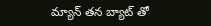మ్యాన్ తన బ్యాట్ తో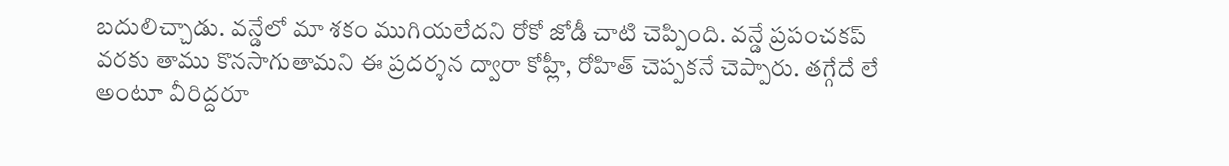బదులిచ్చాడు. వన్డేలో మా శకం ముగియలేదని రోకో జోడీ చాటి చెప్పింది. వన్డే ప్రపంచకప్ వరకు తాము కొనసాగుతామని ఈ ప్రదర్శన ద్వారా కోహ్లీ, రోహిత్ చెప్పకనే చెప్పారు. తగ్గేదే లే అంటూ వీరిద్దరూ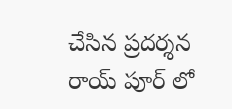చేసిన ప్రదర్శన రాయ్ పూర్ లో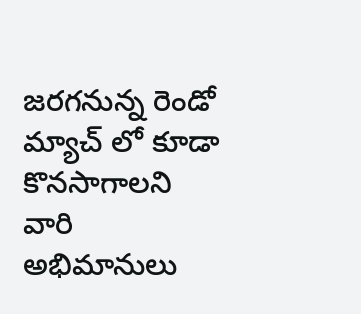జరగనున్న రెండో మ్యాచ్ లో కూడా కొనసాగాలని వారి అభిమానులు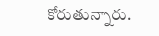కోరుతున్నారు.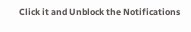Click it and Unblock the Notifications